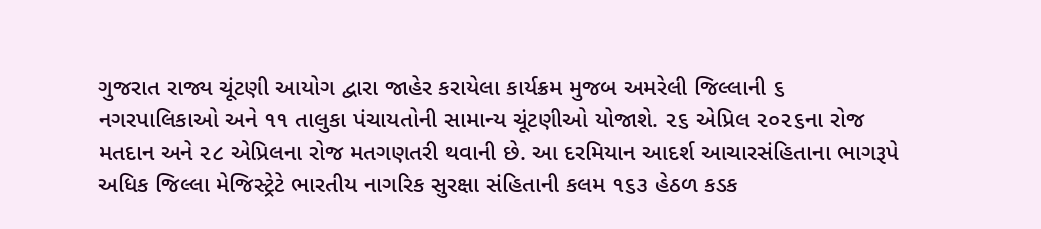ગુજરાત રાજ્ય ચૂંટણી આયોગ દ્વારા જાહેર કરાયેલા કાર્યક્રમ મુજબ અમરેલી જિલ્લાની ૬ નગરપાલિકાઓ અને ૧૧ તાલુકા પંચાયતોની સામાન્ય ચૂંટણીઓ યોજાશે. ૨૬ એપ્રિલ ૨૦૨૬ના રોજ મતદાન અને ૨૮ એપ્રિલના રોજ મતગણતરી થવાની છે. આ દરમિયાન આદર્શ આચારસંહિતાના ભાગરૂપે અધિક જિલ્લા મેજિસ્ટ્રેટે ભારતીય નાગરિક સુરક્ષા સંહિતાની કલમ ૧૬૩ હેઠળ કડક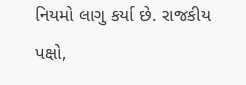નિયમો લાગુ કર્યા છે. રાજકીય પક્ષો,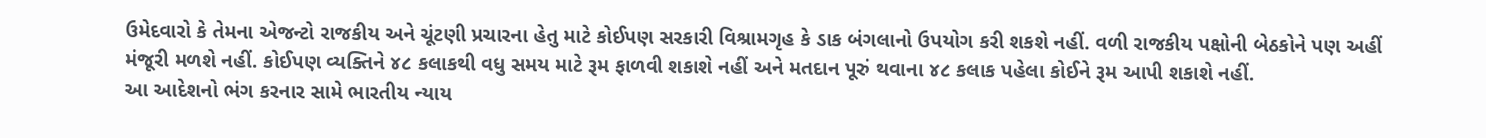ઉમેદવારો કે તેમના એજન્ટો રાજકીય અને ચૂંટણી પ્રચારના હેતુ માટે કોઈપણ સરકારી વિશ્રામગૃહ કે ડાક બંગલાનો ઉપયોગ કરી શકશે નહીં. વળી રાજકીય પક્ષોની બેઠકોને પણ અહીં મંજૂરી મળશે નહીં. કોઈપણ વ્યક્તિને ૪૮ કલાકથી વધુ સમય માટે રૂમ ફાળવી શકાશે નહીં અને મતદાન પૂરું થવાના ૪૮ કલાક પહેલા કોઈને રૂમ આપી શકાશે નહીં.
આ આદેશનો ભંગ કરનાર સામે ભારતીય ન્યાય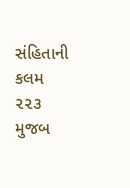સંહિતાની કલમ ૨૨૩ મુજબ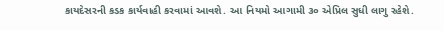કાયદેસરની કડક કાર્યવાહી કરવામાં આવશે. આ નિયમો આગામી ૩૦ એપ્રિલ સુધી લાગુ રહેશે.